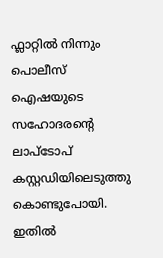ഫ്ലാറ്റില്‍ നിന്നും പൊലീസ് ഐഷയുടെ സഹോദരന്റെ ലാപ്ടോപ് കസ്റ്റഡിയിലെടുത്തു കൊണ്ടുപോയി. ഇതില്‍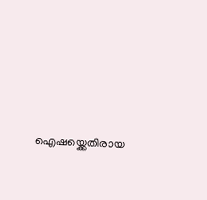ഐഷയ്ക്കെതിരായ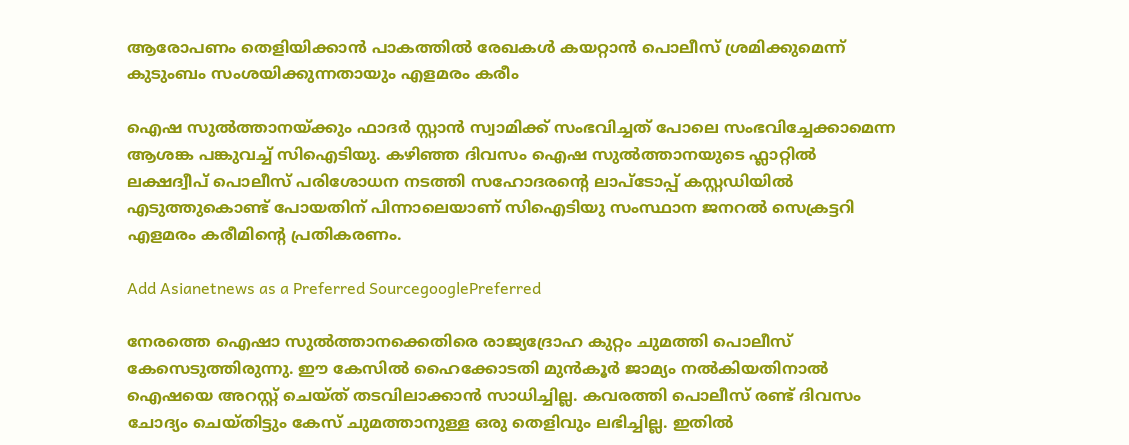ആരോപണം തെളിയിക്കാന്‍ പാകത്തില്‍ രേഖകള്‍ കയറ്റാന്‍ പൊലീസ് ശ്രമിക്കുമെന്ന് കുടുംബം സംശയിക്കുന്നതായും എളമരം കരീം

ഐഷ സുല്‍ത്താനയ്ക്കും ഫാദര്‍ സ്റ്റാന്‍ സ്വാമിക്ക് സംഭവിച്ചത് പോലെ സംഭവിച്ചേക്കാമെന്ന ആശങ്ക പങ്കുവച്ച് സിഐടിയു. കഴിഞ്ഞ ദിവസം ഐഷ സുല്‍ത്താനയുടെ ഫ്ലാറ്റില്‍ ലക്ഷദ്വീപ് പൊലീസ് പരിശോധന നടത്തി സഹോദരന്‍റെ ലാപ്ടോപ്പ് കസ്റ്റഡിയില്‍ എടുത്തുകൊണ്ട് പോയതിന് പിന്നാലെയാണ് സിഐടിയു സംസ്ഥാന ജനറൽ സെക്രട്ടറി എളമരം കരീമിന്‍റെ പ്രതികരണം.

Add Asianetnews as a Preferred SourcegooglePreferred

നേരത്തെ ഐഷാ സുൽത്താനക്കെതിരെ രാജ്യദ്രോഹ കുറ്റം ചുമത്തി പൊലീസ് കേസെടുത്തിരുന്നു. ഈ കേസില്‍ ഹൈക്കോടതി മുൻകൂർ ജാമ്യം നൽകിയതിനാൽ ഐഷയെ അറസ്റ്റ് ചെയ്ത് തടവിലാക്കാൻ സാധിച്ചില്ല. കവരത്തി പൊലീസ് രണ്ട് ദിവസം ചോദ്യം ചെയ്തിട്ടും കേസ് ചുമത്താനുള്ള ഒരു തെളിവും ലഭിച്ചില്ല. ഇതില്‍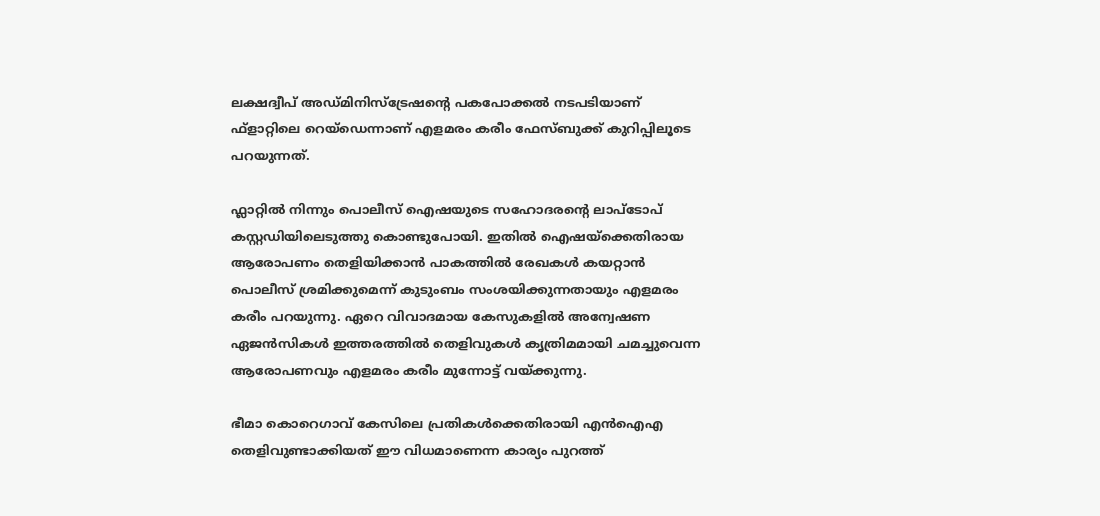ലക്ഷദ്വീപ് അഡ്മിനിസ്ട്രേഷന്റെ പകപോക്കൽ നടപടിയാണ് ഫ്ളാറ്റിലെ റെയ്ഡെന്നാണ് എളമരം കരീം ഫേസ്ബുക്ക് കുറിപ്പിലൂടെ പറയുന്നത്.

ഫ്ലാറ്റില്‍ നിന്നും പൊലീസ് ഐഷയുടെ സഹോദരന്റെ ലാപ്ടോപ് കസ്റ്റഡിയിലെടുത്തു കൊണ്ടുപോയി. ഇതില്‍ ഐഷയ്ക്കെതിരായ ആരോപണം തെളിയിക്കാന്‍ പാകത്തില്‍ രേഖകള്‍ കയറ്റാന്‍ പൊലീസ് ശ്രമിക്കുമെന്ന് കുടുംബം സംശയിക്കുന്നതായും എളമരം കരീം പറയുന്നു. ഏറെ വിവാദമായ കേസുകളില്‍ അന്വേഷണ ഏജന്‍സികള്‍ ഇത്തരത്തില്‍ തെളിവുകള്‍ കൃത്രിമമായി ചമച്ചുവെന്ന ആരോപണവും എളമരം കരീം മുന്നോട്ട് വയ്ക്കുന്നു.

ഭീമാ കൊറെഗാവ് കേസിലെ പ്രതികൾക്കെതിരായി എൻഐഎ തെളിവുണ്ടാക്കിയത് ഈ വിധമാണെന്ന കാര്യം പുറത്ത്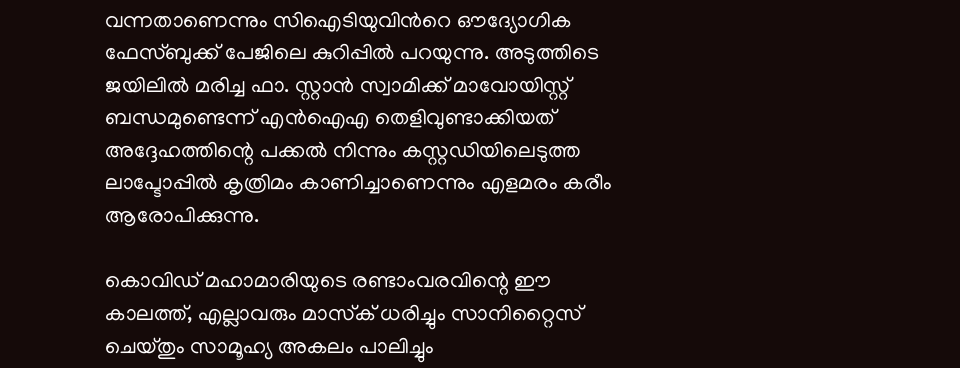വന്നതാണെന്നും സിഐടിയുവിന്‍റെ ഔദ്യോഗിക ഫേസ്ബുക്ക് പേജിലെ കുറിപ്പില്‍ പറയുന്നു. അടുത്തിടെ ജയിലില്‍ മരിച്ച ഫാ. സ്റ്റാൻ സ്വാമിക്ക് മാവോയിസ്റ്റ് ബന്ധമുണ്ടെന്ന് എൻഐഎ തെളിവുണ്ടാക്കിയത് അദ്ദേഹത്തിന്റെ പക്കൽ നിന്നും കസ്റ്റഡിയിലെടുത്ത ലാപ്ടോപ്പിൽ കൃത്രിമം കാണിച്ചാണെന്നും എളമരം കരീം ആരോപിക്കുന്നു.

കൊവിഡ് മഹാമാരിയുടെ രണ്ടാംവരവിന്റെ ഈ കാലത്ത്, എല്ലാവരും മാസ്‌ക് ധരിച്ചും സാനിറ്റൈസ് ചെയ്തും സാമൂഹ്യ അകലം പാലിച്ചും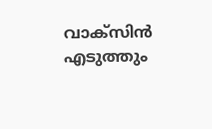വാക്‌സിന്‍ എടുത്തും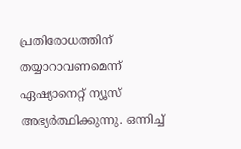പ്രതിരോധത്തിന് തയ്യാറാവണമെന്ന് ഏഷ്യാനെറ്റ് ന്യൂസ് അഭ്യര്‍ത്ഥിക്കുന്നു. ഒന്നിച്ച്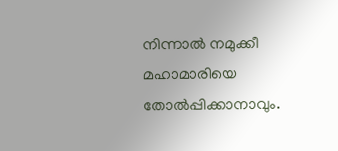നിന്നാല്‍ നമുക്കീ മഹാമാരിയെ തോല്‍പ്പിക്കാനാവും.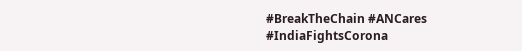#BreakTheChain #ANCares #IndiaFightsCorona